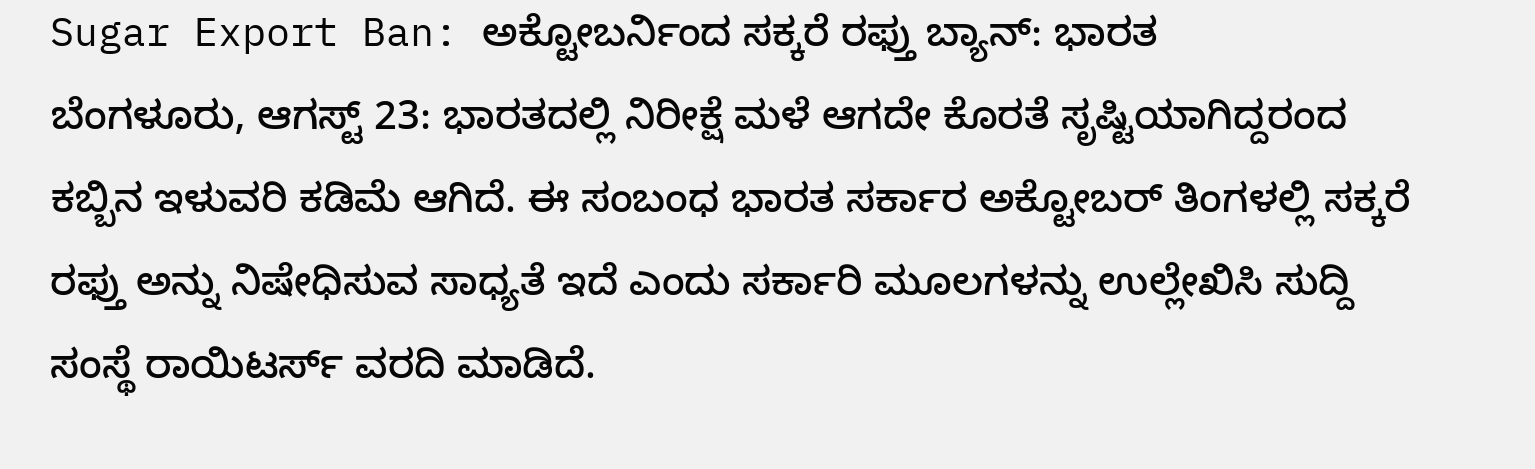Sugar Export Ban: ಅಕ್ಟೋಬರ್ನಿಂದ ಸಕ್ಕರೆ ರಫ್ತು ಬ್ಯಾನ್: ಭಾರತ
ಬೆಂಗಳೂರು, ಆಗಸ್ಟ್ 23: ಭಾರತದಲ್ಲಿ ನಿರೀಕ್ಷೆ ಮಳೆ ಆಗದೇ ಕೊರತೆ ಸೃಷ್ಟಿಯಾಗಿದ್ದರಂದ ಕಬ್ಬಿನ ಇಳುವರಿ ಕಡಿಮೆ ಆಗಿದೆ. ಈ ಸಂಬಂಧ ಭಾರತ ಸರ್ಕಾರ ಅಕ್ಟೋಬರ್ ತಿಂಗಳಲ್ಲಿ ಸಕ್ಕರೆ ರಫ್ತು ಅನ್ನು ನಿಷೇಧಿಸುವ ಸಾಧ್ಯತೆ ಇದೆ ಎಂದು ಸರ್ಕಾರಿ ಮೂಲಗಳನ್ನು ಉಲ್ಲೇಖಿಸಿ ಸುದ್ದಿ ಸಂಸ್ಥೆ ರಾಯಿಟರ್ಸ್ ವರದಿ ಮಾಡಿದೆ.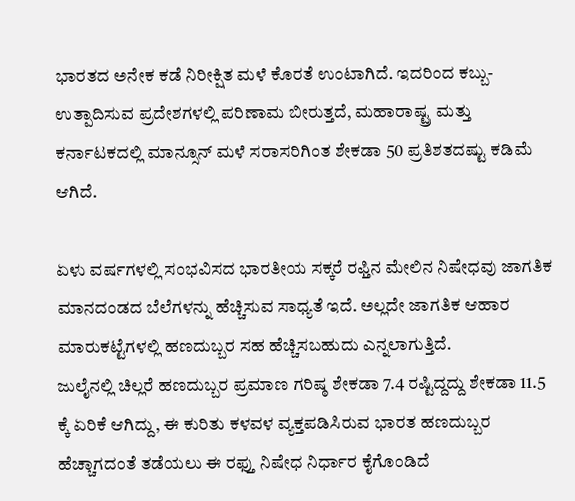ಭಾರತದ ಅನೇಕ ಕಡೆ ನಿರೀಕ್ಷಿತ ಮಳೆ ಕೊರತೆ ಉಂಟಾಗಿದೆ. ಇದರಿಂದ ಕಬ್ಬು-ಉತ್ಪಾದಿಸುವ ಪ್ರದೇಶಗಳಲ್ಲಿ ಪರಿಣಾಮ ಬೀರುತ್ತದೆ, ಮಹಾರಾಷ್ಟ್ರ ಮತ್ತು ಕರ್ನಾಟಕದಲ್ಲಿ ಮಾನ್ಸೂನ್ ಮಳೆ ಸರಾಸರಿಗಿಂತ ಶೇಕಡಾ 50 ಪ್ರತಿಶತದಷ್ಟು ಕಡಿಮೆ ಆಗಿದೆ.

ಏಳು ವರ್ಷಗಳಲ್ಲಿ ಸಂಭವಿಸದ ಭಾರತೀಯ ಸಕ್ಕರೆ ರಫ್ತಿನ ಮೇಲಿನ ನಿಷೇಧವು ಜಾಗತಿಕ ಮಾನದಂಡದ ಬೆಲೆಗಳನ್ನು ಹೆಚ್ಚಿಸುವ ಸಾಧ್ಯತೆ ಇದೆ. ಅಲ್ಲದೇ ಜಾಗತಿಕ ಆಹಾರ ಮಾರುಕಟ್ಟೆಗಳಲ್ಲಿ ಹಣದುಬ್ಬರ ಸಹ ಹೆಚ್ಚಿಸಬಹುದು ಎನ್ನಲಾಗುತ್ತಿದೆ.
ಜುಲೈನಲ್ಲಿ ಚಿಲ್ಲರೆ ಹಣದುಬ್ಬರ ಪ್ರಮಾಣ ಗರಿಷ್ಠ ಶೇಕಡಾ 7.4 ರಷ್ಟಿದ್ದದ್ದು ಶೇಕಡಾ 11.5 ಕ್ಕೆ ಏರಿಕೆ ಆಗಿದ್ದು, ಈ ಕುರಿತು ಕಳವಳ ವ್ಯಕ್ತಪಡಿಸಿರುವ ಭಾರತ ಹಣದುಬ್ಬರ ಹೆಚ್ಚಾಗದಂತೆ ತಡೆಯಲು ಈ ರಫ್ತು ನಿಷೇಧ ನಿರ್ಧಾರ ಕೈಗೊಂಡಿದೆ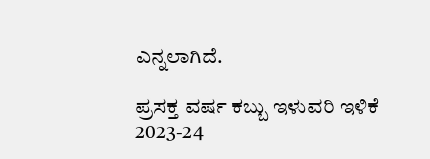ಎನ್ನಲಾಗಿದೆ.

ಪ್ರಸಕ್ತ ವರ್ಷ ಕಬ್ಬು ಇಳುವರಿ ಇಳಿಕೆ
2023-24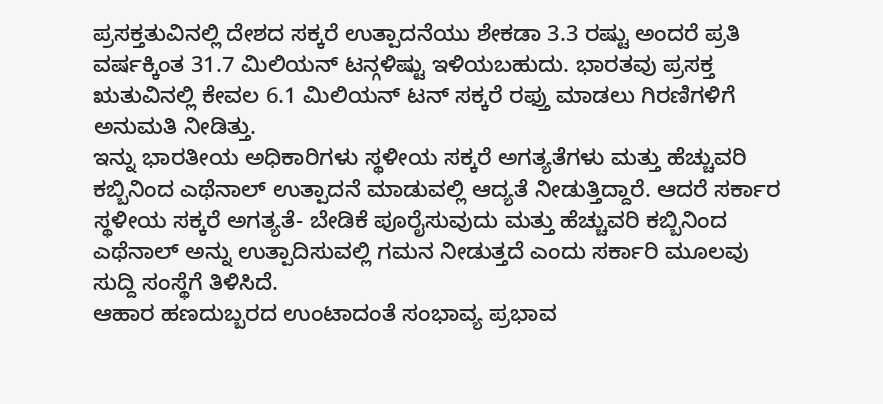ಪ್ರಸಕ್ತತುವಿನಲ್ಲಿ ದೇಶದ ಸಕ್ಕರೆ ಉತ್ಪಾದನೆಯು ಶೇಕಡಾ 3.3 ರಷ್ಟು ಅಂದರೆ ಪ್ರತಿ ವರ್ಷಕ್ಕಿಂತ 31.7 ಮಿಲಿಯನ್ ಟನ್ಗಳಿಷ್ಟು ಇಳಿಯಬಹುದು. ಭಾರತವು ಪ್ರಸಕ್ತ ಋತುವಿನಲ್ಲಿ ಕೇವಲ 6.1 ಮಿಲಿಯನ್ ಟನ್ ಸಕ್ಕರೆ ರಫ್ತು ಮಾಡಲು ಗಿರಣಿಗಳಿಗೆ ಅನುಮತಿ ನೀಡಿತ್ತು.
ಇನ್ನು ಭಾರತೀಯ ಅಧಿಕಾರಿಗಳು ಸ್ಥಳೀಯ ಸಕ್ಕರೆ ಅಗತ್ಯತೆಗಳು ಮತ್ತು ಹೆಚ್ಚುವರಿ ಕಬ್ಬಿನಿಂದ ಎಥೆನಾಲ್ ಉತ್ಪಾದನೆ ಮಾಡುವಲ್ಲಿ ಆದ್ಯತೆ ನೀಡುತ್ತಿದ್ದಾರೆ. ಆದರೆ ಸರ್ಕಾರ ಸ್ಥಳೀಯ ಸಕ್ಕರೆ ಅಗತ್ಯತೆ- ಬೇಡಿಕೆ ಪೂರೈಸುವುದು ಮತ್ತು ಹೆಚ್ಚುವರಿ ಕಬ್ಬಿನಿಂದ ಎಥೆನಾಲ್ ಅನ್ನು ಉತ್ಪಾದಿಸುವಲ್ಲಿ ಗಮನ ನೀಡುತ್ತದೆ ಎಂದು ಸರ್ಕಾರಿ ಮೂಲವು ಸುದ್ದಿ ಸಂಸ್ಥೆಗೆ ತಿಳಿಸಿದೆ.
ಆಹಾರ ಹಣದುಬ್ಬರದ ಉಂಟಾದಂತೆ ಸಂಭಾವ್ಯ ಪ್ರಭಾವ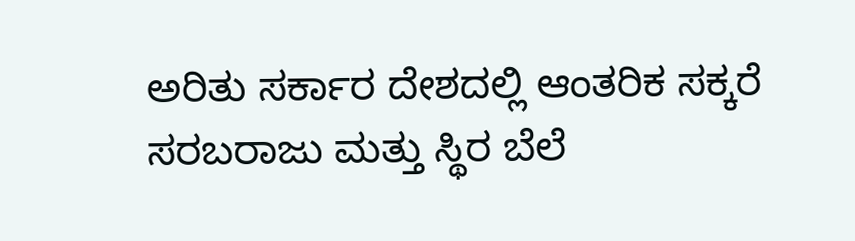ಅರಿತು ಸರ್ಕಾರ ದೇಶದಲ್ಲಿ ಆಂತರಿಕ ಸಕ್ಕರೆ ಸರಬರಾಜು ಮತ್ತು ಸ್ಥಿರ ಬೆಲೆ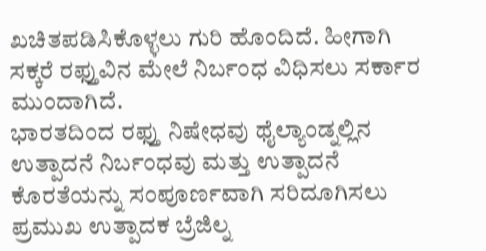ಖಚಿತಪಡಿಸಿಕೊಳ್ಳಲು ಗುರಿ ಹೊಂದಿದೆ. ಹೀಗಾಗಿ ಸಕ್ಕರೆ ರಫ್ತುವಿನ ಮೇಲೆ ನಿರ್ಬಂಧ ವಿಧಿಸಲು ಸರ್ಕಾರ ಮುಂದಾಗಿದೆ.
ಭಾರತದಿಂದ ರಫ್ತು ನಿಷೇಧವು ಥೈಲ್ಯಾಂಡ್ನಲ್ಲಿನ ಉತ್ಪಾದನೆ ನಿರ್ಬಂಧವು ಮತ್ತು ಉತ್ಪಾದನೆ ಕೊರತೆಯನ್ನು ಸಂಪೂರ್ಣವಾಗಿ ಸರಿದೂಗಿಸಲು ಪ್ರಮುಖ ಉತ್ಪಾದಕ ಬ್ರೆಜಿಲ್ನ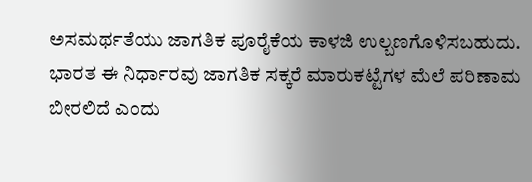ಅಸಮರ್ಥತೆಯು ಜಾಗತಿಕ ಪೂರೈಕೆಯ ಕಾಳಜಿ ಉಲ್ಬಣಗೊಳಿಸಬಹುದು. ಭಾರತ ಈ ನಿರ್ಧಾರವು ಜಾಗತಿಕ ಸಕ್ಕರೆ ಮಾರುಕಟ್ಟೆಗಳ ಮೆಲೆ ಪರಿಣಾಮ ಬೀರಲಿದೆ ಎಂದು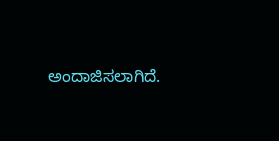ಅಂದಾಜಿಸಲಾಗಿದೆ.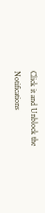Click it and Unblock the Notifications